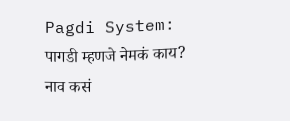Pagdi System: पागडी म्हणजे नेमकं काय? नाव कसं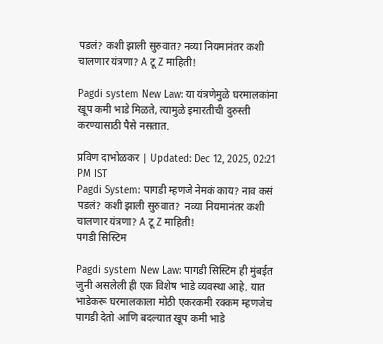पडलं? कशी झाली सुरुवात? नव्या नियमानंतर कशी चालणार यंत्रणा? A टू Z माहिती!

Pagdi system New Law: या यंत्रणेमुळे घरमालकांना खूप कमी भाडे मिळते, त्यामुळे इमारतीची दुरुस्ती करण्यासाठी पैसे नसतात.

प्रविण दाभोळकर | Updated: Dec 12, 2025, 02:21 PM IST
Pagdi System: पागडी म्हणजे नेमकं काय? नाव कसं पडलं? कशी झाली सुरुवात?  नव्या नियमानंतर कशी चालणार यंत्रणा? A टू Z माहिती!
पगडी सिस्टिम

Pagdi system New Law: पागडी सिस्टिम ही मुंबईत जुनी असलेली ही एक विशेष भाडे व्यवस्था आहे. यात भाडेकरू घरमालकाला मोठी एकरकमी रक्कम म्हणजेच पागडी देतो आणि बदल्यात खूप कमी भाडे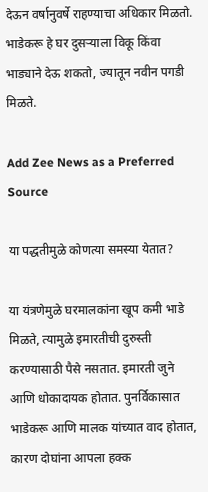देऊन वर्षानुवर्षे राहण्याचा अधिकार मिळतो. भाडेकरू हे घर दुसऱ्याला विकू किंवा भाड्याने देऊ शकतो, ज्यातून नवीन पगडी मिळते.

Add Zee News as a Preferred Source

या पद्धतीमुळे कोणत्या समस्या येतात?

या यंत्रणेमुळे घरमालकांना खूप कमी भाडे मिळते, त्यामुळे इमारतीची दुरुस्ती करण्यासाठी पैसे नसतात. इमारती जुने आणि धोकादायक होतात. पुनर्विकासात भाडेकरू आणि मालक यांच्यात वाद होतात, कारण दोघांना आपला हक्क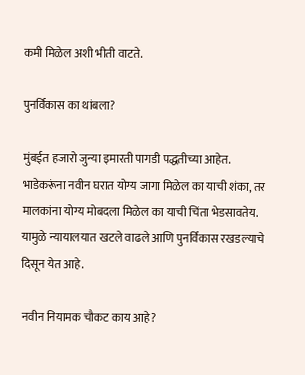कमी मिळेल अशी भीती वाटते.

पुनर्विकास का थांबला?

मुंबईत हजारो जुन्या इमारती पागडी पद्धतीच्या आहेत. भाडेकरूंना नवीन घरात योग्य जागा मिळेल का याची शंका, तर मालकांना योग्य मोबदला मिळेल का याची चिंता भेडसावतेय. यामुळे न्यायालयात खटले वाढले आणि पुनर्विकास रखडल्याचे दिसून येत आहे.

नवीन नियामक चौकट काय आहे?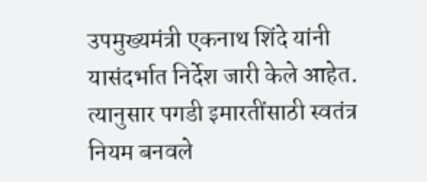उपमुख्यमंत्री एकनाथ शिंदे यांनी यासंदर्भात निर्देश जारी केले आहेत. त्यानुसार पगडी इमारतींसाठी स्वतंत्र नियम बनवले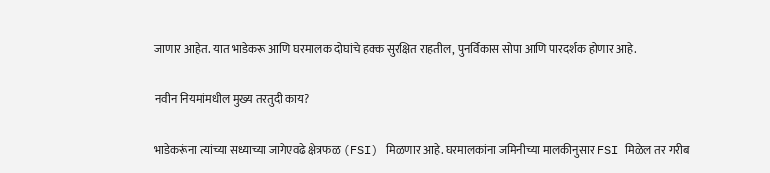जाणार आहेत. यात भाडेकरू आणि घरमालक दोघांचे हक्क सुरक्षित राहतील, पुनर्विकास सोपा आणि पारदर्शक होणार आहे.

नवीन नियमांमधील मुख्य तरतुदी काय?

भाडेकरूंना त्यांच्या सध्याच्या जागेएवढे क्षेत्रफळ (FSI) मिळणार आहे. घरमालकांना जमिनीच्या मालकीनुसार FSI मिळेल तर गरीब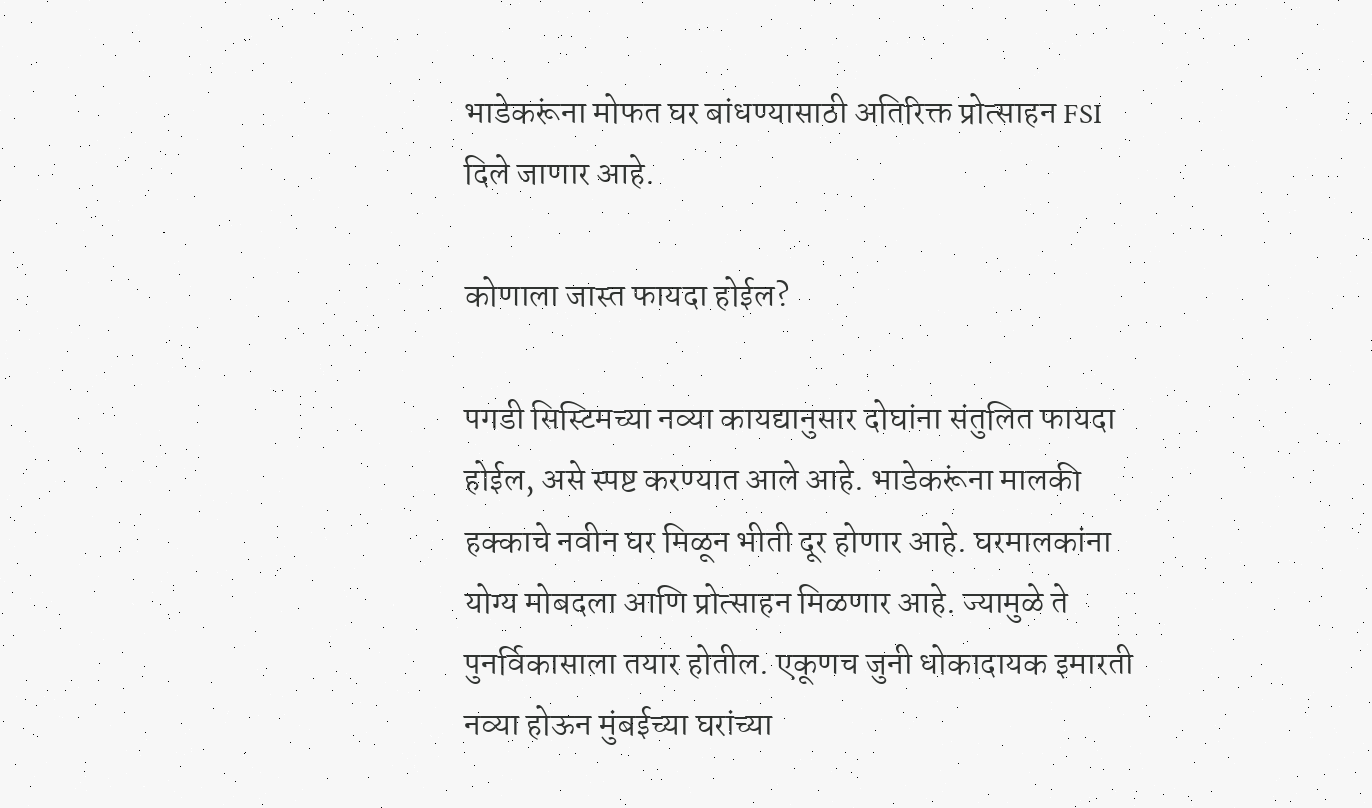भाडेकरूंना मोफत घर बांधण्यासाठी अतिरिक्त प्रोत्साहन FSI दिले जाणार आहे.

कोणाला जास्त फायदा होईल?

पगडी सिस्टिमच्या नव्या कायद्यानुसार दोघांना संतुलित फायदा होईल, असे स्पष्ट करण्यात आले आहे. भाडेकरूंना मालकी हक्काचे नवीन घर मिळून भीती दूर होणार आहे. घरमालकांना योग्य मोबदला आणि प्रोत्साहन मिळणार आहे. ज्यामुळे ते पुनर्विकासाला तयार होतील. एकूणच जुनी धोकादायक इमारती नव्या होऊन मुंबईच्या घरांच्या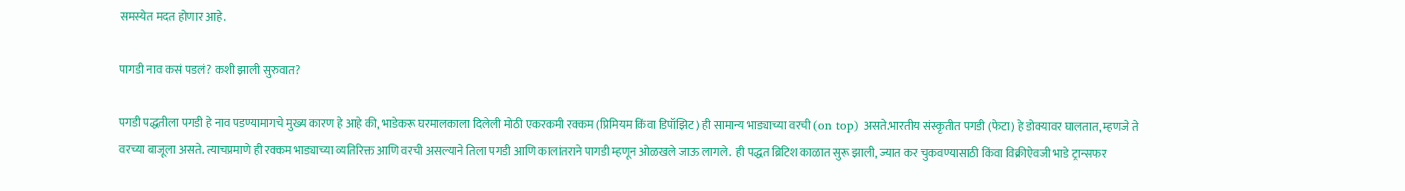समस्येत मदत होणार आहे.

पागडी नाव कसं पडलं? कशी झाली सुरुवात?

पगडी पद्धतीला पगडी हे नाव पडण्यामागचे मुख्य कारण हे आहे की, भाडेकरू घरमालकाला दिलेली मोठी एकरकमी रक्कम (प्रिमियम किंवा डिपॉझिट) ही सामान्य भाड्याच्या वरची (on top) असते.भारतीय संस्कृतीत पगडी (फेटा) हे डोक्यावर घालतात, म्हणजे ते वरच्या बाजूला असते. त्याचप्रमाणे ही रक्कम भाड्याच्या व्यतिरिक्त आणि वरची असल्याने तिला पगडी आणि कालांतराने पागडी म्हणून ओळखले जाऊ लागले.  ही पद्धत ब्रिटिश काळात सुरू झाली, ज्यात कर चुकवण्यासाठी किंवा विक्रीऐवजी भाडे ट्रान्सफर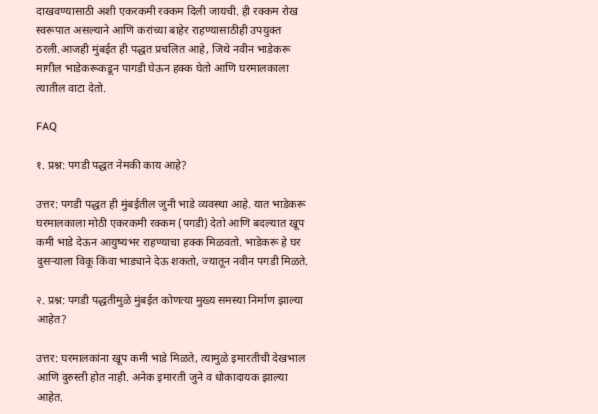दाखवण्यासाठी अशी एकरकमी रक्कम दिली जायची. ही रक्कम रोख स्वरूपात असल्याने आणि करांच्या बाहेर राहण्यासाठीही उपयुक्त ठरली.आजही मुंबईत ही पद्धत प्रचलित आहे, जिथे नवीन भाडेकरू मागील भाडेकरूकडून पागडी घेऊन हक्क घेतो आणि घरमालकाला त्यातील वाटा देतो.

FAQ

१. प्रश्न: पगडी पद्धत नेमकी काय आहे?

उत्तर: पगडी पद्धत ही मुंबईतील जुनी भाडे व्यवस्था आहे. यात भाडेकरू घरमालकाला मोठी एकरकमी रक्कम (पगडी) देतो आणि बदल्यात खूप कमी भाडे देऊन आयुष्यभर राहण्याचा हक्क मिळवतो. भाडेकरू हे घर दुसऱ्याला विकू किंवा भाड्याने देऊ शकतो, ज्यातून नवीन पगडी मिळते.

२. प्रश्न: पगडी पद्धतीमुळे मुंबईत कोणत्या मुख्य समस्या निर्माण झाल्या आहेत?

उत्तर: घरमालकांना खूप कमी भाडे मिळते, त्यामुळे इमारतीची देखभाल आणि दुरुस्ती होत नाही. अनेक इमारती जुने व धोकादायक झाल्या आहेत.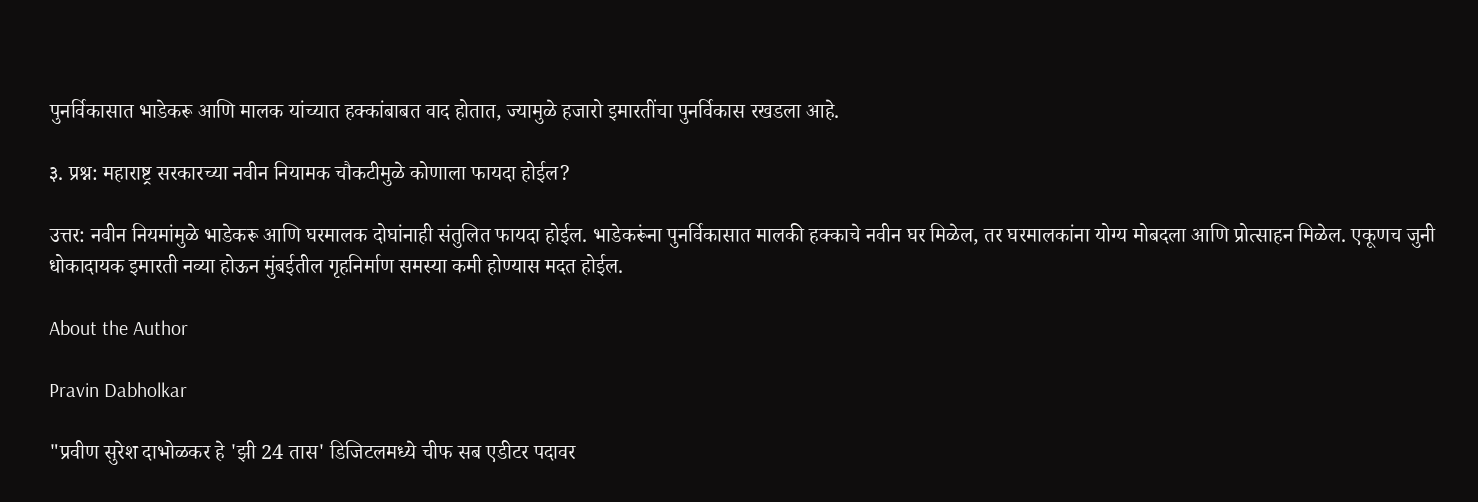पुनर्विकासात भाडेकरू आणि मालक यांच्यात हक्कांबाबत वाद होतात, ज्यामुळे हजारो इमारतींचा पुनर्विकास रखडला आहे.

३. प्रश्न: महाराष्ट्र सरकारच्या नवीन नियामक चौकटीमुळे कोणाला फायदा होईल?

उत्तर: नवीन नियमांमुळे भाडेकरू आणि घरमालक दोघांनाही संतुलित फायदा होईल. भाडेकरूंना पुनर्विकासात मालकी हक्काचे नवीन घर मिळेल, तर घरमालकांना योग्य मोबदला आणि प्रोत्साहन मिळेल. एकूणच जुनी धोकादायक इमारती नव्या होऊन मुंबईतील गृहनिर्माण समस्या कमी होण्यास मदत होईल.

About the Author

Pravin Dabholkar

"प्रवीण सुरेश दाभोळकर हे 'झी 24 तास' डिजिटलमध्ये चीफ सब एडीटर पदावर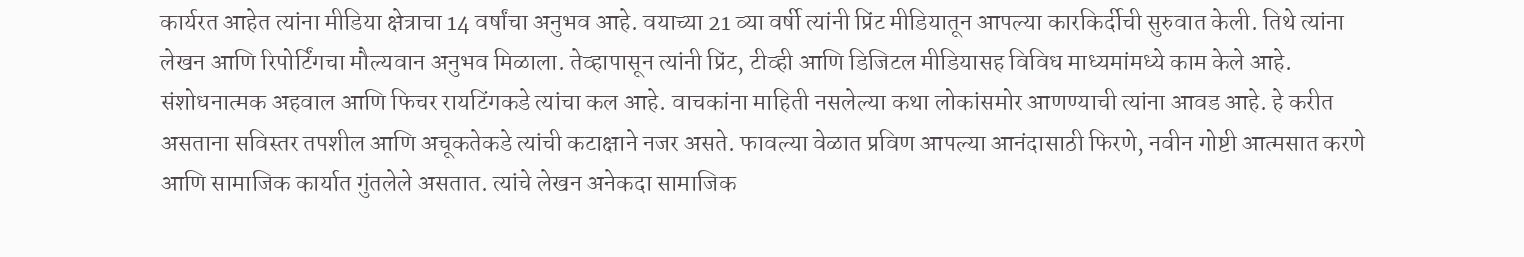कार्यरत आहेत त्यांना मीडिया क्षेत्राचा 14 वर्षांचा अनुभव आहे. वयाच्या 21 व्या वर्षी त्यांनी प्रिंट मीडियातून आपल्या कारकिर्दीची सुरुवात केली. तिथे त्यांना लेखन आणि रिपोर्टिंगचा मौल्यवान अनुभव मिळाला. तेव्हापासून त्यांनी प्रिंट, टीव्ही आणि डिजिटल मीडियासह विविध माध्यमांमध्ये काम केले आहे. संशोधनात्मक अहवाल आणि फिचर रायटिंगकडे त्यांचा कल आहे. वाचकांना माहिती नसलेल्या कथा लोकांसमोर आणण्याची त्यांना आवड आहे. हे करीत असताना सविस्तर तपशील आणि अचूकतेकडे त्यांची कटाक्षाने नजर असते. फावल्या वेळात प्रविण आपल्या आनंदासाठी फिरणे, नवीन गोष्टी आत्मसात करणे आणि सामाजिक कार्यात गुंतलेले असतात. त्यांचे लेखन अनेकदा सामाजिक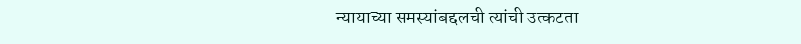न्यायाच्या समस्यांबद्दलची त्यांची उत्कटता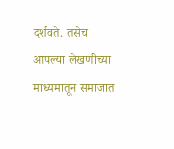दर्शवते. तसेच आपल्या लेखणीच्या माध्यमातून समाजात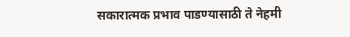सकारात्मक प्रभाव पाडण्यासाठी ते नेहमी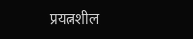प्रयत्नशील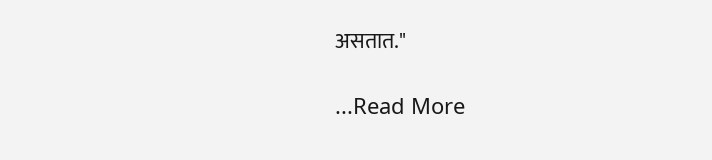असतात."

...Read More